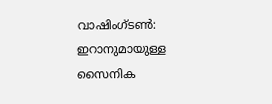വാഷിംഗ്ടൺ: ഇറാനുമായുള്ള സൈനിക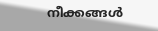നീക്കങ്ങൾ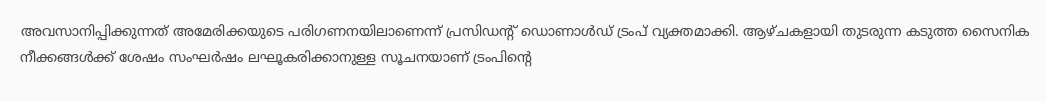അവസാനിപ്പിക്കുന്നത് അമേരിക്കയുടെ പരിഗണനയിലാണെന്ന് പ്രസിഡന്റ് ഡൊണാൾഡ് ട്രംപ് വ്യക്തമാക്കി. ആഴ്ചകളായി തുടരുന്ന കടുത്ത സൈനിക നീക്കങ്ങൾക്ക് ശേഷം സംഘർഷം ലഘൂകരിക്കാനുള്ള സൂചനയാണ് ട്രംപിന്റെ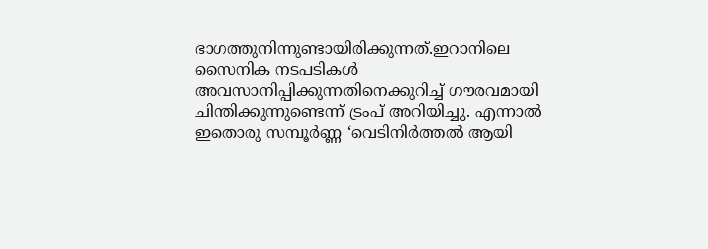ഭാഗത്തുനിന്നുണ്ടായിരിക്കുന്നത്.ഇറാനിലെ സൈനിക നടപടികൾ അവസാനിപ്പിക്കുന്നതിനെക്കുറിച്ച് ഗൗരവമായി ചിന്തിക്കുന്നുണ്ടെന്ന് ട്രംപ് അറിയിച്ചു. എന്നാൽ ഇതൊരു സമ്പൂർണ്ണ ‘വെടിനിർത്തൽ ആയി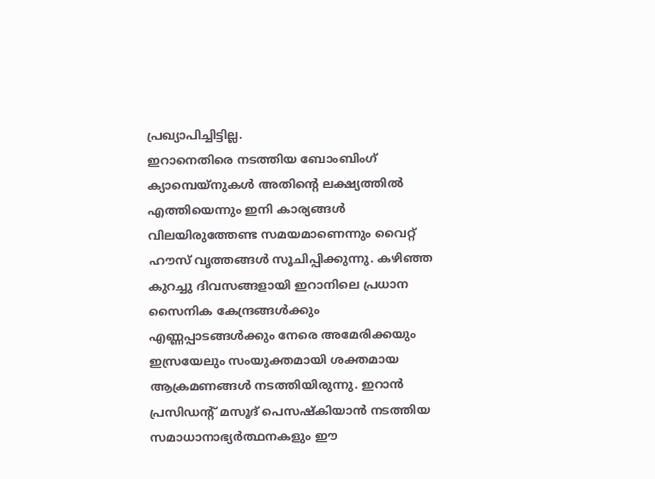പ്രഖ്യാപിച്ചിട്ടില്ല.
ഇറാനെതിരെ നടത്തിയ ബോംബിംഗ് ക്യാമ്പെയ്നുകൾ അതിന്റെ ലക്ഷ്യത്തിൽ എത്തിയെന്നും ഇനി കാര്യങ്ങൾ വിലയിരുത്തേണ്ട സമയമാണെന്നും വൈറ്റ് ഹൗസ് വൃത്തങ്ങൾ സൂചിപ്പിക്കുന്നു. കഴിഞ്ഞ കുറച്ചു ദിവസങ്ങളായി ഇറാനിലെ പ്രധാന സൈനിക കേന്ദ്രങ്ങൾക്കും എണ്ണപ്പാടങ്ങൾക്കും നേരെ അമേരിക്കയും ഇസ്രയേലും സംയുക്തമായി ശക്തമായ ആക്രമണങ്ങൾ നടത്തിയിരുന്നു. ഇറാൻ പ്രസിഡന്റ് മസൂദ് പെസഷ്കിയാൻ നടത്തിയ സമാധാനാഭ്യർത്ഥനകളും ഈ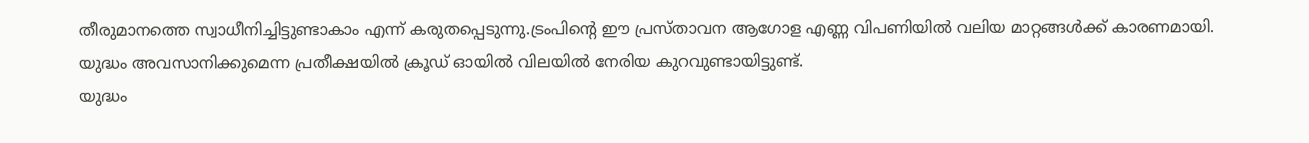തീരുമാനത്തെ സ്വാധീനിച്ചിട്ടുണ്ടാകാം എന്ന് കരുതപ്പെടുന്നു.ട്രംപിന്റെ ഈ പ്രസ്താവന ആഗോള എണ്ണ വിപണിയിൽ വലിയ മാറ്റങ്ങൾക്ക് കാരണമായി. യുദ്ധം അവസാനിക്കുമെന്ന പ്രതീക്ഷയിൽ ക്രൂഡ് ഓയിൽ വിലയിൽ നേരിയ കുറവുണ്ടായിട്ടുണ്ട്.
യുദ്ധം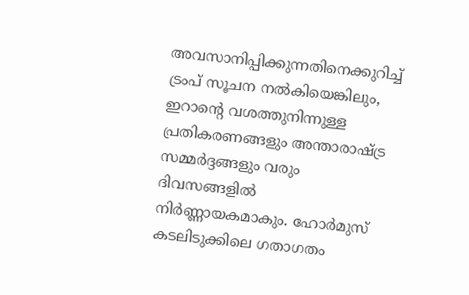അവസാനിപ്പിക്കുന്നതിനെക്കുറിച്ച് ട്രംപ് സൂചന നൽകിയെങ്കിലും, ഇറാന്റെ വശത്തുനിന്നുള്ള പ്രതികരണങ്ങളും അന്താരാഷ്ട്ര സമ്മർദ്ദങ്ങളും വരും ദിവസങ്ങളിൽ നിർണ്ണായകമാകും. ഹോർമുസ് കടലിടുക്കിലെ ഗതാഗതം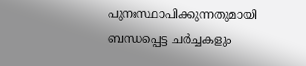പുനഃസ്ഥാപിക്കുന്നതുമായി ബന്ധപ്പെട്ട ചർച്ചകളും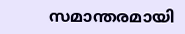സമാന്തരമായി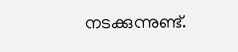നടക്കുന്നുണ്ട്.